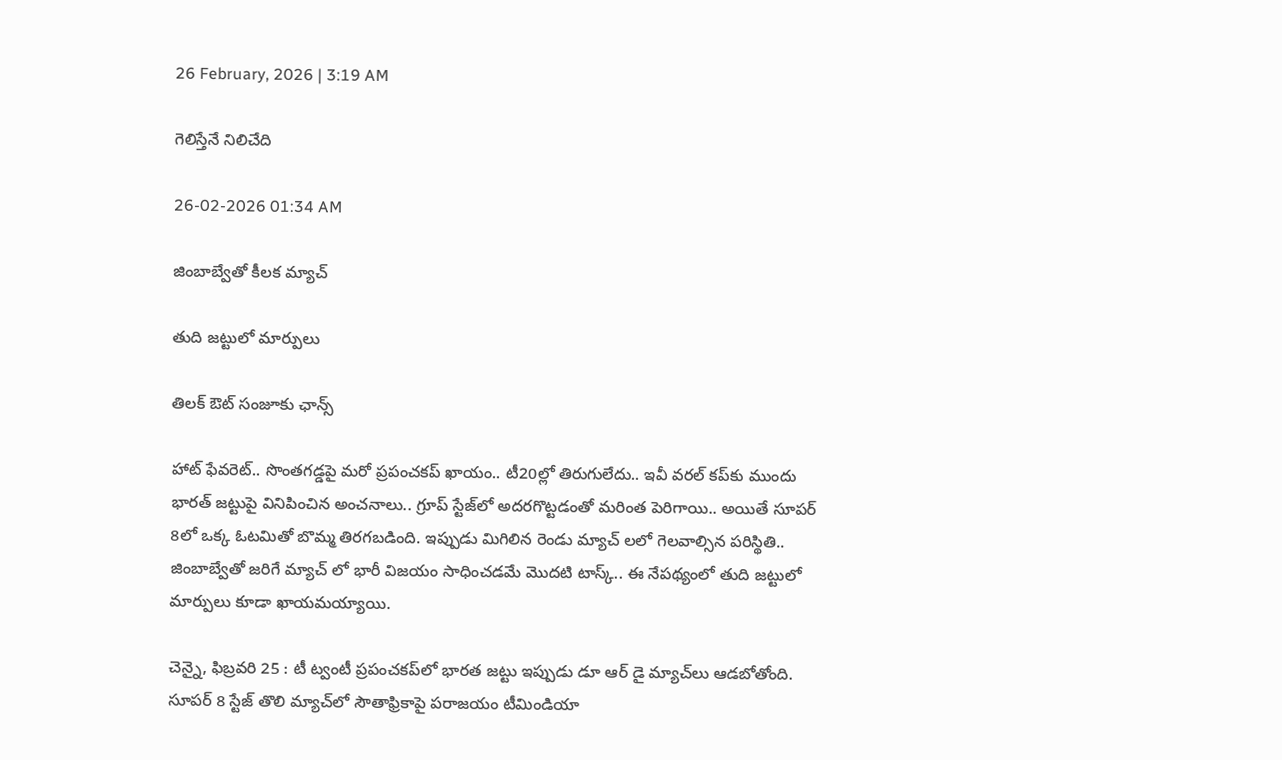26 February, 2026 | 3:19 AM

గెలిస్తేనే నిలిచేది

26-02-2026 01:34 AM

జింబాబ్వేతో కీలక మ్యాచ్

తుది జట్టులో మార్పులు

తిలక్ ఔట్ సంజూకు ఛాన్స్

హాట్ ఫేవరెట్.. సొంతగడ్డపై మరో ప్రపంచకప్ ఖాయం.. టీ20ల్లో తిరుగులేదు.. ఇవీ వరల్ కప్‌కు ముందు భారత్ జట్టుపై వినిపించిన అంచనాలు.. గ్రూప్ స్టేజ్‌లో అదరగొట్టడంతో మరింత పెరిగాయి.. అయితే సూపర్ 8లో ఒక్క ఓటమితో బొమ్మ తిరగబడింది. ఇప్పుడు మిగిలిన రెండు మ్యాచ్ లలో గెలవాల్సిన పరిస్థితి.. జింబాబ్వేతో జరిగే మ్యాచ్ లో భారీ విజయం సాధించడమే మొదటి టాస్క్.. ఈ నేపథ్యంలో తుది జట్టులో మార్పులు కూడా ఖాయమయ్యాయి.

చెన్నై, ఫిబ్రవరి 25 : టీ ట్వంటీ ప్రపంచకప్‌లో భారత జట్టు ఇప్పుడు డూ ఆర్ డై మ్యాచ్‌లు ఆడబోతోంది. సూపర్ 8 స్టేజ్ తొలి మ్యాచ్‌లో సౌతాఫ్రికాపై పరాజయం టీమిండియా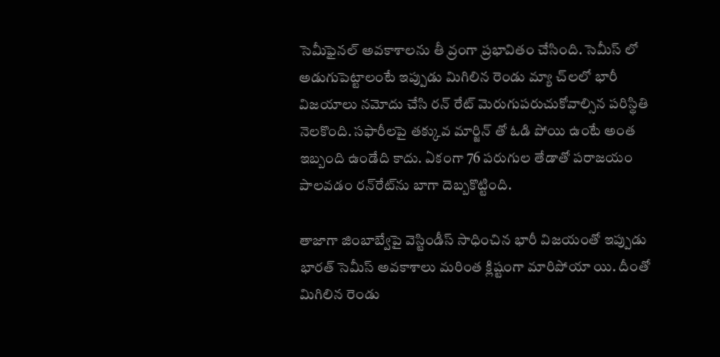సెమీఫైనల్ అవకాశాలను తీ వ్రంగా ప్రభావితం చేసింది. సెమీస్ లో అడుగుపెట్టాలంటే ఇప్పుడు మిగిలిన రెండు మ్యా చ్‌లలో భారీ విజయాలు నమోదు చేసి రన్ రేట్ మెరుగుపరుచుకోవాల్సిన పరిస్థితి నెలకొంది. సఫారీలపై తక్కువ మార్జిన్ తో ఓడి పోయి ఉంటే అంత ఇబ్బంది ఉండేది కాదు. ఏకంగా 76 పరుగుల తేడాతో పరాజయం పాలవడం రన్‌రేట్‌ను బాగా దెబ్బకొట్టింది.

తాజాగా జింబాబ్వేపై వెస్టిండీస్ సాధించిన భారీ విజయంతో ఇప్పుడు భారత్ సెమీస్ అవకాశాలు మరింత క్లిష్టంగా మారిపోయా యి. దీంతో మిగిలిన రెండు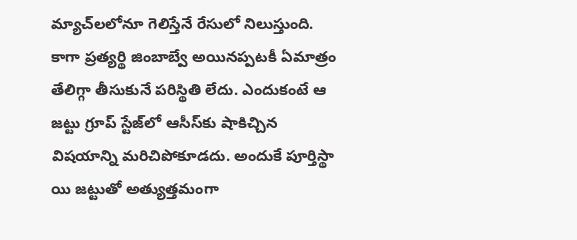మ్యాచ్‌లలోనూ గెలిస్తేనే రేసులో నిలుస్తుంది. కాగా ప్రత్యర్థి జింబాబ్వే అయినప్పటకీ ఏమాత్రం తేలిగ్గా తీసుకునే పరిస్థితి లేదు. ఎందుకంటే ఆ జట్టు గ్రూప్ స్టేజ్‌లో ఆసీస్‌కు షాకిచ్చిన విషయాన్ని మరిచిపోకూడదు. అందుకే పూర్తిస్థా యి జట్టుతో అత్యుత్తమంగా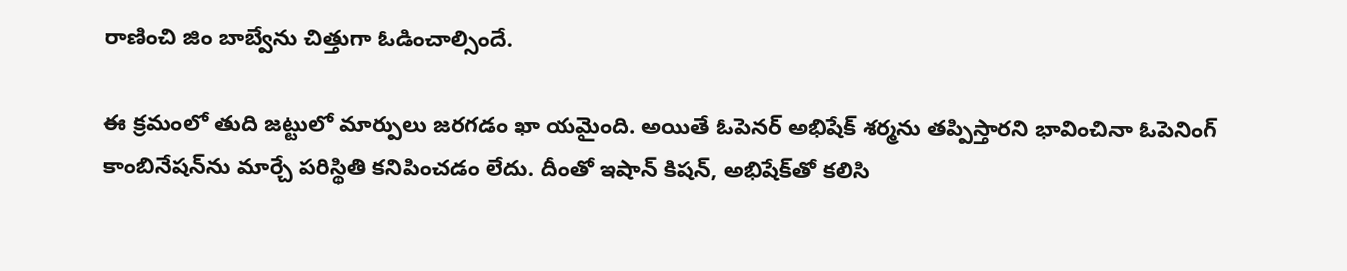రాణించి జిం బాబ్వేను చిత్తుగా ఓడించాల్సిందే.

ఈ క్రమంలో తుది జట్టులో మార్పులు జరగడం ఖా యమైంది. అయితే ఓపెనర్ అభిషేక్ శర్మను తప్పిస్తారని భావించినా ఓపెనింగ్ కాంబినేషన్‌ను మార్చే పరిస్థితి కనిపించడం లేదు. దీంతో ఇషాన్ కిషన్, అభిషేక్‌తో కలిసి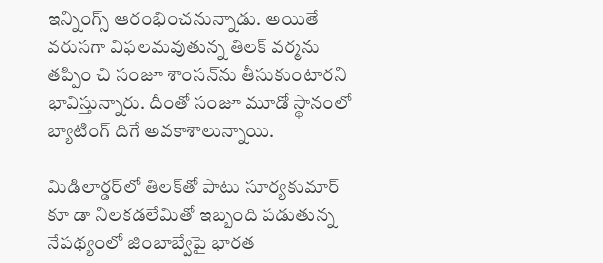ఇన్నింగ్స్ ఆరంభించనున్నాడు. అయితే వరుసగా విఫలమవుతున్న తిలక్ వర్మను తప్పిం చి సంజూ శాంసన్‌ను తీసుకుంటారని భావిస్తున్నారు. దీంతో సంజూ మూడో స్థానంలో బ్యాటింగ్ దిగే అవకాశాలున్నాయి.

మిడిలార్డర్‌లో తిలక్‌తో పాటు సూర్యకుమార్ కూ డా నిలకడలేమితో ఇబ్బంది పడుతున్న నేపథ్యంలో జింబాబ్వేపై భారత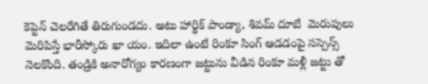కెప్టెన్ చెలరేగితే తిరుగుండదు. అటు హార్థిక్ పాండ్యా, శివమ్ దూబే  మెరుపులు మెరిపిస్తే భారీస్కోరు ఖా యం. ఇదిలా ఉంటే రింకూ సింగ్ ఆడడంపై సస్పెన్స్ నెలకొంది. తండ్రికి అనారోగ్యం కారణంగా జట్టును వీడిన రింకూ మళ్లీ జట్టు తో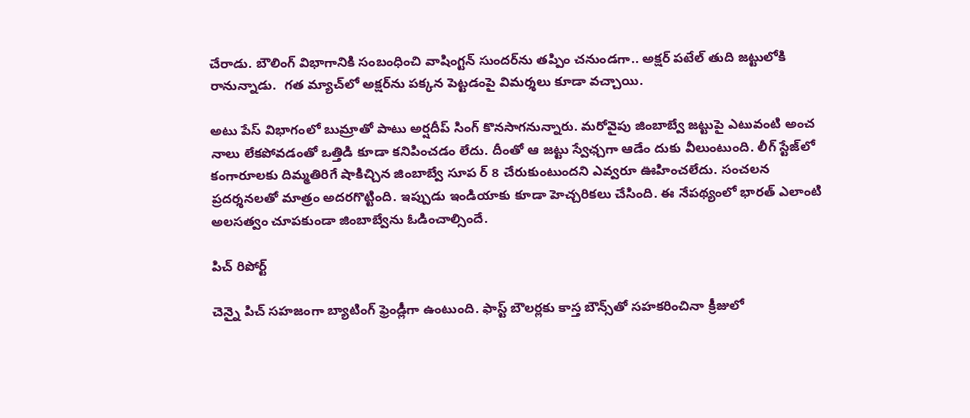చేరాడు. బౌలింగ్ విభాగానికి సంబంధించి వాషింగ్టన్ సుందర్‌ను తప్పిం చనుండగా.. అక్షర్ పటేల్ తుది జట్టులోకి రానున్నాడు.  గత మ్యాచ్‌లో అక్షర్‌ను పక్కన పెట్టడంపై విమర్శలు కూడా వచ్చాయి.

అటు పేస్ విభాగంలో బుమ్రాతో పాటు అర్షదీప్ సింగ్ కొనసాగనున్నారు. మరోవైపు జింబాబ్వే జట్టుపై ఎటువంటి అంచ నాలు లేకపోవడంతో ఒత్తిడి కూడా కనిపించడం లేదు. దీంతో ఆ జట్టు స్వేఛ్చగా ఆడేం దుకు వీలుంటుంది. లీగ్ స్టేజ్‌లో కంగారూలకు దిమ్మతిరిగే షాకిచ్చిన జింబాబ్వే సూప ర్ 8 చేరుకుంటుందని ఎవ్వరూ ఊహించలేదు. సంచలన ప్రదర్శనలతో మాత్రం అదరగొట్టింది. ఇప్పుడు ఇండియాకు కూడా హెచ్చరికలు చేసింది. ఈ నేపథ్యంలో భారత్ ఎలాంటి అలసత్వం చూపకుండా జింబాబ్వేను ఓడించాల్సిందే.

పిచ్ రిపోర్ట్

చెన్నై పిచ్ సహజంగా బ్యాటింగ్ ఫ్రెండ్లీగా ఉంటుంది. ఫాస్ట్ బౌలర్లకు కాస్త బౌన్స్‌తో సహకరించినా క్రీజులో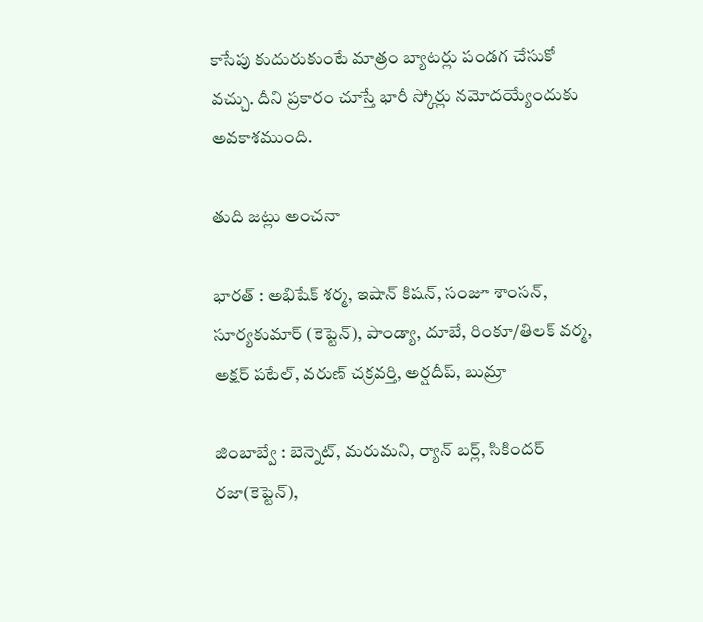కాసేపు కుదురుకుంటే మాత్రం బ్యాటర్లు పండగ చేసుకో వచ్చు. దీని ప్రకారం చూస్తే భారీ స్కోర్లు నమోదయ్యేందుకు అవకాశముంది.

తుది జట్లు అంచనా

భారత్ : అభిషేక్ శర్మ, ఇషాన్ కిషన్, సంజూ శాంసన్, సూర్యకుమార్ (కెప్టెన్), పాండ్యా, దూబే, రింకూ/తిలక్ వర్మ, అక్షర్ పటేల్, వరుణ్ చక్రవర్తి, అర్షదీప్, బుమ్రా

జింబాబ్వే : బెన్నెట్, మరుమని, ర్యాన్ బర్ల్, సికిందర్ రజా(కెప్టెన్),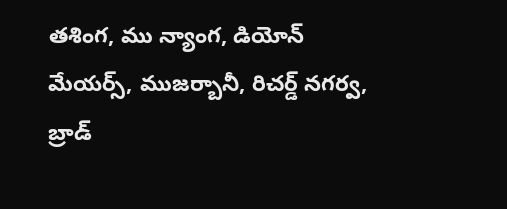తశింగ, ము న్యాంగ, డియోన్ మేయర్స్, ముజర్బానీ, రిచర్డ్ నగర్వ, బ్రాడ్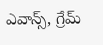ఎవాన్స్, గ్రేమ్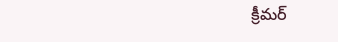క్రీమర్